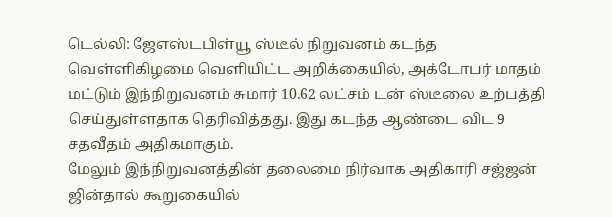டெல்லி: ஜேஎஸ்டபிள்யூ ஸ்டீல் நிறுவனம் கடந்த வெள்ளிகிழமை வெளியிட்ட அறிக்கையில், அக்டோபர் மாதம் மட்டும் இந்நிறுவனம் சுமார் 10.62 லட்சம் டன் ஸ்டீலை உற்பத்தி செய்துள்ளதாக தெரிவித்தது. இது கடந்த ஆண்டை விட 9 சதவீதம் அதிகமாகும்.
மேலும் இந்நிறுவனத்தின் தலைமை நிர்வாக அதிகாரி சஜ்ஜன் ஜின்தால் கூறுகையில்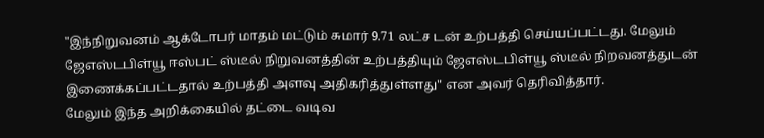"இந்நிறுவனம் ஆக்டோபர் மாதம் மட்டும் சுமார் 9.71 லட்ச டன் உற்பத்தி செய்யப்பட்டது. மேலும் ஜேஎஸ்டபிள்யூ ஈஸ்பட் ஸ்டீல் நிறுவனத்தின் உற்பத்தியும் ஜேஎஸ்டபிள்யூ ஸ்டீல் நிறவனத்துடன் இணைக்கப்பட்டதால் உற்பத்தி அளவு அதிகரித்துள்ளது" என அவர் தெரிவித்தார்.
மேலும் இந்த அறிக்கையில் தட்டை வடிவ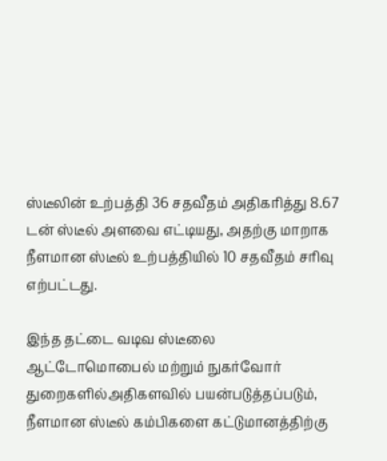ஸ்டீலின் உற்பத்தி 36 சதவீதம் அதிகரித்து 8.67 டன் ஸ்டீல் அளவை எட்டியது, அதற்கு மாறாக நீளமான ஸ்டீல் உற்பத்தியில் 10 சதவீதம் சரிவு எற்பட்டது.

இந்த தட்டை வடிவ ஸ்டீலை ஆட்டோமொபைல் மற்றும் நுகர்வோர் துறைகளில்அதிகளவில் பயன்படுத்தப்படும், நீளமான ஸ்டீல் கம்பிகளை கட்டுமானத்திற்கு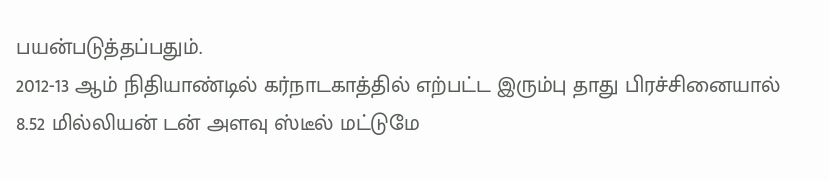பயன்படுத்தப்பதும்.
2012-13 ஆம் நிதியாண்டில் கர்நாடகாத்தில் எற்பட்ட இரும்பு தாது பிரச்சினையால் 8.52 மில்லியன் டன் அளவு ஸ்டீல் மட்டுமே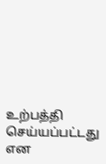உற்பத்தி செய்யப்பட்டது என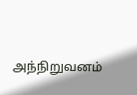அந்நிறுவனம்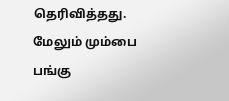தெரிவித்தது.
மேலும் மும்பை பங்கு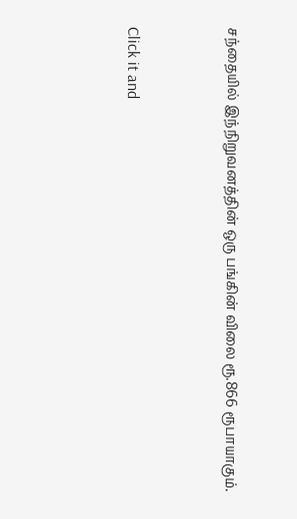சந்தையில் இந்நிறுவனத்தின் ஒரு பங்கின் விலை ரூ.866 ரூபாயாகும்.


Click it and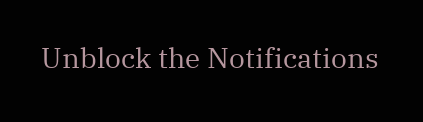Unblock the Notifications